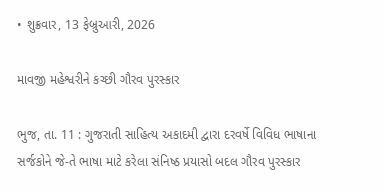• શુક્રવાર, 13 ફેબ્રુઆરી, 2026

માવજી મહેશ્વરીને કચ્છી ગૌરવ પુરસ્કાર

ભુજ, તા. 11 : ગુજરાતી સાહિત્ય અકાદમી દ્વારા દરવર્ષે વિવિધ ભાષાના સર્જકોને જે-તે ભાષા માટે કરેલા સંનિષ્ઠ પ્રયાસો બદલ ગૌરવ પુરસ્કાર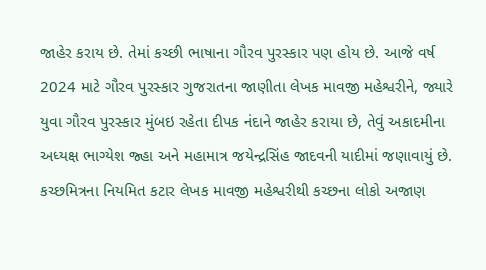જાહેર કરાય છે. તેમાં કચ્છી ભાષાના ગૌરવ પુરસ્કાર પણ હોય છે. આજે વર્ષ 2024 માટે ગૌરવ પુરસ્કાર ગુજરાતના જાણીતા લેખક માવજી મહેશ્વરીને, જ્યારે યુવા ગૌરવ પુરસ્કાર મુંબઇ રહેતા દીપક નંદાને જાહેર કરાયા છે, તેવું અકાદમીના  અધ્યક્ષ ભાગ્યેશ જ્હા અને મહામાત્ર જયેન્દ્રસિંહ જાદવની યાદીમાં જણાવાયું છે. કચ્છમિત્રના નિયમિત કટાર લેખક માવજી મહેશ્વરીથી કચ્છના લોકો અજાણ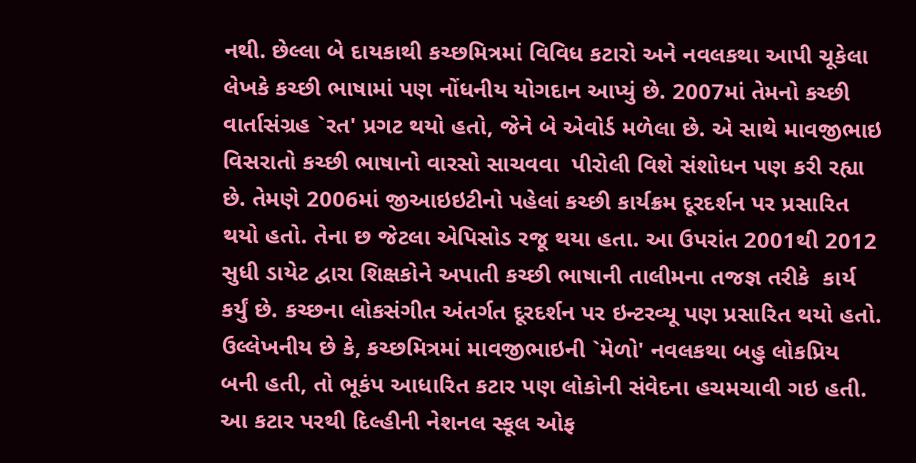નથી. છેલ્લા બે દાયકાથી કચ્છમિત્રમાં વિવિધ કટારો અને નવલકથા આપી ચૂકેલા લેખકે કચ્છી ભાષામાં પણ નોંધનીય યોગદાન આપ્યું છે. 2007માં તેમનો કચ્છી વાર્તાસંગ્રહ `રત' પ્રગટ થયો હતો, જેને બે એવોર્ડ મળેલા છે. એ સાથે માવજીભાઇ વિસરાતો કચ્છી ભાષાનો વારસો સાચવવા  પીરોલી વિશે સંશોધન પણ કરી રહ્યા છે. તેમણે 2006માં જીઆઇઇટીનો પહેલાં કચ્છી કાર્યક્રમ દૂરદર્શન પર પ્રસારિત થયો હતો. તેના છ જેટલા એપિસોડ રજૂ થયા હતા. આ ઉપરાંત 2001થી 2012 સુધી ડાયેટ દ્વારા શિક્ષકોને અપાતી કચ્છી ભાષાની તાલીમના તજજ્ઞ તરીકે  કાર્ય કર્યું છે. કચ્છના લોકસંગીત અંતર્ગત દૂરદર્શન પર ઇન્ટરવ્યૂ પણ પ્રસારિત થયો હતો. ઉલ્લેખનીય છે કે, કચ્છમિત્રમાં માવજીભાઇની `મેળો' નવલકથા બહુ લોકપ્રિય બની હતી, તો ભૂકંપ આધારિત કટાર પણ લોકોની સંવેદના હચમચાવી ગઇ હતી. આ કટાર પરથી દિલ્હીની નેશનલ સ્કૂલ ઓફ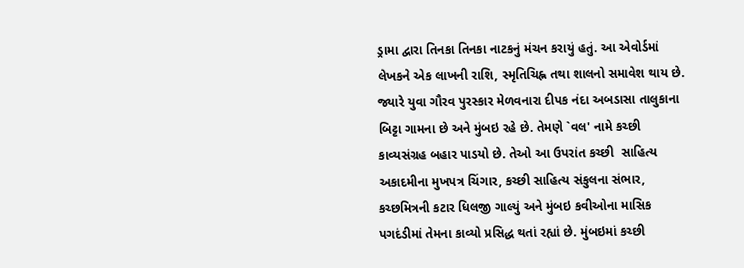ડ્રામા દ્વારા તિનકા તિનકા નાટકનું મંચન કરાયું હતું. આ એવોર્ડમાં લેખકને એક લાખની રાશિ, સ્મૃતિચિહ્ન તથા શાલનો સમાવેશ થાય છે. જ્યારે યુવા ગૌરવ પુરસ્કાર મેળવનારા દીપક નંદા અબડાસા તાલુકાના બિટ્ટા ગામના છે અને મુંબઇ રહે છે. તેમણે `વલ' નામે કચ્છી કાવ્યસંગ્રહ બહાર પાડયો છે. તેઓ આ ઉપરાંત કચ્છી  સાહિત્ય અકાદમીના મુખપત્ર ચિંગાર, કચ્છી સાહિત્ય સંકુલના સંભાર, કચ્છમિત્રની કટાર ધિલજી ગાલ્યું અને મુંબઇ કવીઓના માસિક પગદંડીમાં તેમના કાવ્યો પ્રસિદ્ધ થતાં રહ્યાં છે. મુંબઇમાં કચ્છી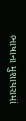ભાષાના મુશાયરામાં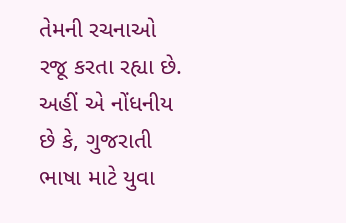તેમની રચનાઓ રજૂ કરતા રહ્યા છે. અહીં એ નોંધનીય છે કે, ગુજરાતી ભાષા માટે યુવા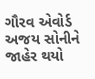ગૌરવ એવોર્ડ અજય સોનીને જાહેર થયો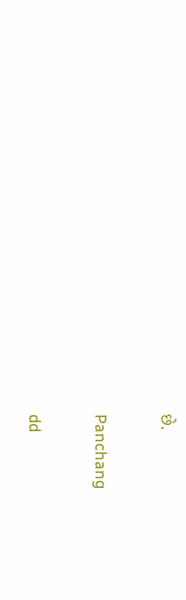છે.

Panchang

dd